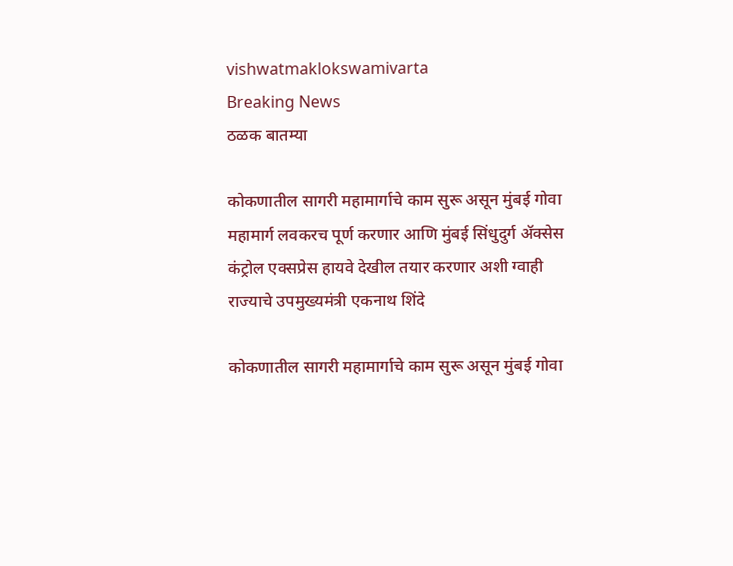vishwatmaklokswamivarta
Breaking News
ठळक बातम्या

कोकणातील सागरी महामार्गाचे काम सुरू असून मुंबई गोवा महामार्ग लवकरच पूर्ण करणार आणि मुंबई सिंधुदुर्ग ॲक्सेस कंट्रोल एक्सप्रेस हायवे देखील तयार करणार अशी ग्वाही राज्याचे उपमुख्यमंत्री एकनाथ शिंदे

कोकणातील सागरी महामार्गाचे काम सुरू असून मुंबई गोवा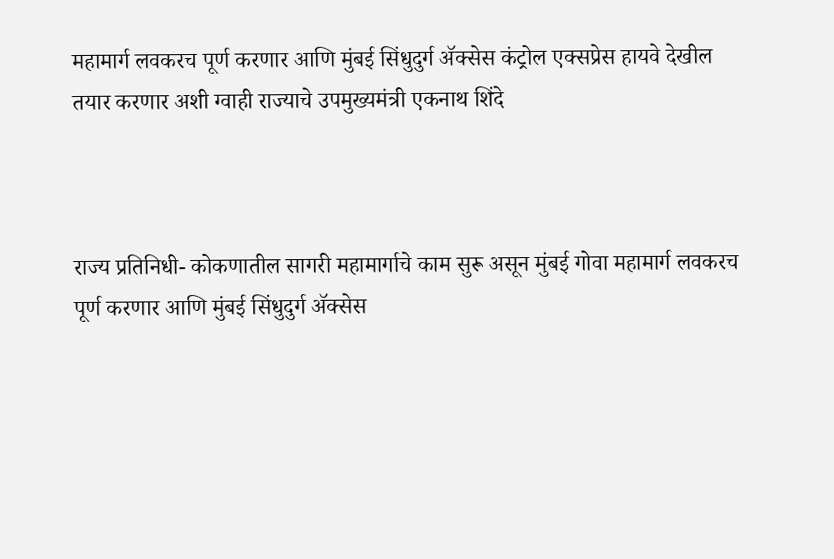महामार्ग लवकरच पूर्ण करणार आणि मुंबई सिंधुदुर्ग ॲक्सेस कंट्रोल एक्सप्रेस हायवे देखील तयार करणार अशी ग्वाही राज्याचे उपमुख्यमंत्री एकनाथ शिंदे



राज्य प्रतिनिधी- कोकणातील सागरी महामार्गाचे काम सुरू असून मुंबई गोवा महामार्ग लवकरच पूर्ण करणार आणि मुंबई सिंधुदुर्ग ॲक्सेस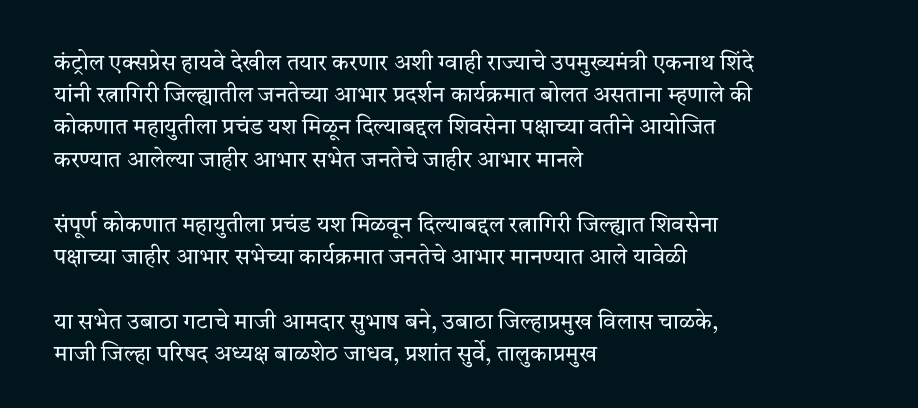कंट्रोल एक्सप्रेस हायवे देखील तयार करणार अशी ग्वाही राज्याचे उपमुख्यमंत्री एकनाथ शिंदे यांनी रत्नागिरी जिल्ह्यातील जनतेच्या आभार प्रदर्शन कार्यक्रमात बोलत असताना म्हणाले की कोकणात महायुतीला प्रचंड यश मिळून दिल्याबद्दल शिवसेना पक्षाच्या वतीने आयोजित करण्यात आलेल्या जाहीर आभार सभेत जनतेचे जाहीर आभार मानले

संपूर्ण कोकणात महायुतीला प्रचंड यश मिळवून दिल्याबद्दल रत्नागिरी जिल्ह्यात शिवसेना पक्षाच्या जाहीर आभार सभेच्या कार्यक्रमात जनतेचे आभार मानण्यात आले यावेळी

या सभेत उबाठा गटाचे माजी आमदार सुभाष बने, उबाठा जिल्हाप्रमुख विलास चाळके, माजी जिल्हा परिषद अध्यक्ष बाळशेठ जाधव, प्रशांत सुर्वे, तालुकाप्रमुख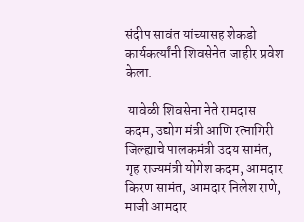संदीप सावंत यांच्यासह शेकडो कार्यकर्त्यांनी शिवसेनेत जाहीर प्रवेश केला.

 यावेळी शिवसेना नेते रामदास कदम, उद्योग मंत्री आणि रत्नागिरी जिल्ह्याचे पालकमंत्री उदय सामंत, गृह राज्यमंत्री योगेश कदम, आमदार किरण सामंत, आमदार निलेश राणे, माजी आमदार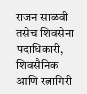राजन साळवी तसेच शिवसेना पदाधिकारी, शिवसैनिक आणि रत्नागिरी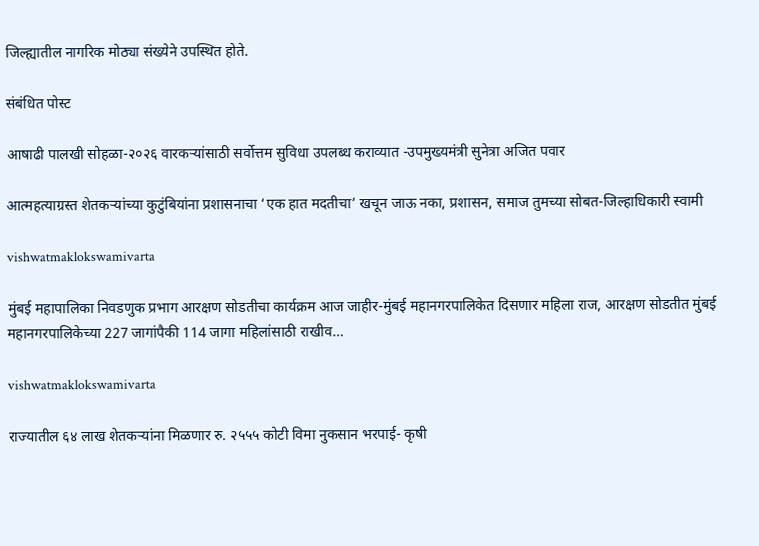जिल्ह्यातील नागरिक मोठ्या संख्येने उपस्थित होते.

संबंधित पोस्ट

आषाढी पालखी सोहळा-२०२६ वारकऱ्यांसाठी सर्वोत्तम सुविधा उपलब्ध कराव्यात -उपमुख्यमंत्री सुनेत्रा अजित पवार

आत्महत्याग्रस्त शेतकऱ्यांच्या कुटुंबियांना प्रशासनाचा ‘एक हात मदतीचा’ खचून जाऊ नका, प्रशासन, समाज तुमच्या सोबत-जिल्हाधिकारी स्वामी

vishwatmaklokswamivarta

मुंबई महापालिका निवडणुक प्रभाग आरक्षण सोडतीचा कार्यक्रम आज जाहीर-मुंबई महानगरपालिकेत दिसणार महिला राज, आरक्षण सोडतीत मुंबई महानगरपालिकेच्या 227 जागांपैकी 114 जागा महिलांसाठी राखीव…

vishwatmaklokswamivarta

राज्यातील ६४ लाख शेतकऱ्यांना मिळणार रु. २५५५ कोटी विमा नुकसान भरपाई- कृषी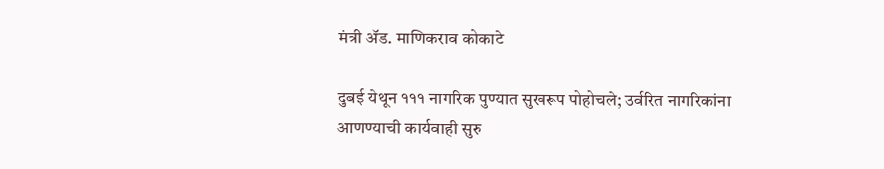मंत्री ॲड. माणिकराव कोकाटे

दुबई येथून १११ नागरिक पुण्यात सुखरूप पोहोचले; उर्वरित नागरिकांना आणण्याची कार्यवाही सुरु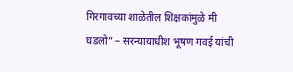गिरगावच्या शाळेतील शिक्षकांमुळे मी घडलो” – सरन्यायाधीश भूषण गवई यांची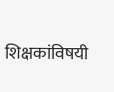शिक्षकांविषयी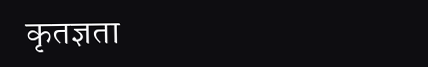कृतज्ञता